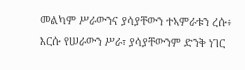መልካም ሥራውንና ያሳያቸውን ተኣምራቱን ረሱ፥
እርሱ የሠራውን ሥራ፣ ያሳያቸውንም ድንቅ ነገር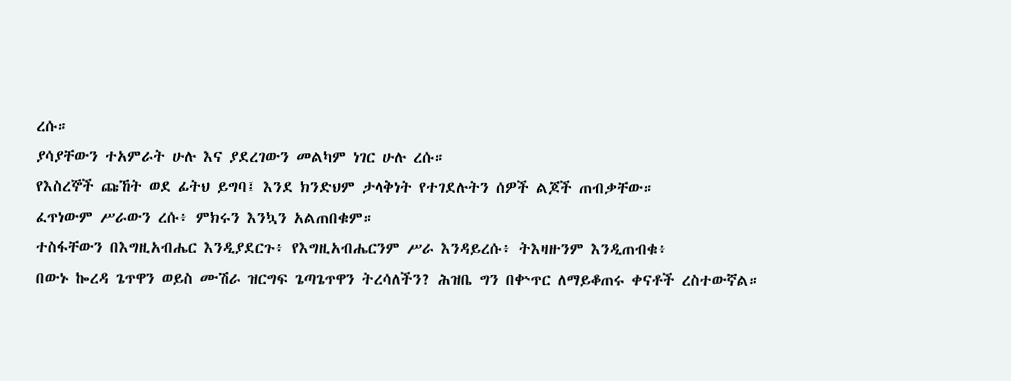ረሱ።
ያሳያቸውን ተአምራት ሁሉ እና ያደረገውን መልካም ነገር ሁሉ ረሱ።
የእስረኞች ጩኸት ወደ ፊትህ ይግባ፤ እንደ ክንድህም ታላቅነት የተገደሉትን ሰዎች ልጆች ጠብቃቸው።
ፈጥነውም ሥራውን ረሱ፥ ምክሩን እንኳን አልጠበቁም።
ተስፋቸውን በእግዚአብሔር እንዲያደርጉ፥ የእግዚአብሔርንም ሥራ እንዳይረሱ፥ ትእዛዙንም እንዲጠብቁ፥
በውኑ ኰረዳ ጌጥዋን ወይስ ሙሽራ ዝርግፍ ጌጣጌጥዋን ትረሳለችን? ሕዝቤ ግን በቍጥር ለማይቆጠሩ ቀናቶች ረስተውኛል።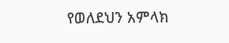የወለደህን አምላክ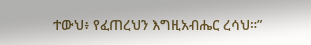ተውህ፥ የፈጠረህን እግዚአብሔር ረሳህ።”